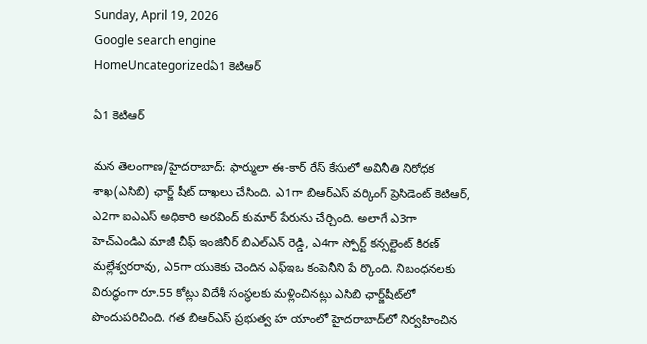Sunday, April 19, 2026
Google search engine
HomeUncategorizedఏ1 కెటిఆర్

ఏ1 కెటిఆర్

మన తెలంగాణ/హైదరాబాద్: ఫార్ములా ఈ-కార్ రేస్ కేసులో అవినీతి నిరోధక శాఖ(ఎసిబి) ఛార్జ్ షీట్ దాఖలు చేసింది. ఎ1గా బిఆర్‌ఎస్ వర్కింగ్ ప్రెసిడెంట్ కెటిఆర్, ఎ2గా ఐఎఎస్ అధికారి అరవింద్ కుమార్ పేరును చేర్చింది. అలాగే ఎ3గా హెచ్‌ఎండిఎ మాజీ చీఫ్ ఇంజినీర్ బిఎల్‌ఎన్ రెడ్డి, ఎ4గా స్పోర్ట్ కన్సల్టెంట్ కిరణ్ మల్లేశ్వరరావు, ఎ5గా యుకెకు చెందిన ఎఫ్‌ఇఒ కంపెనీని పే ర్కొంది. నిబంధనలకు విరుద్ధంగా రూ.55 కోట్లు విదేశీ సంస్థలకు మళ్లించినట్లు ఎసిబి ఛార్జ్‌షీట్‌లో పొందుపరిచింది. గత బిఆర్‌ఎస్ ప్రభుత్వ హ యాంలో హైదరాబాద్‌లో నిర్వహించిన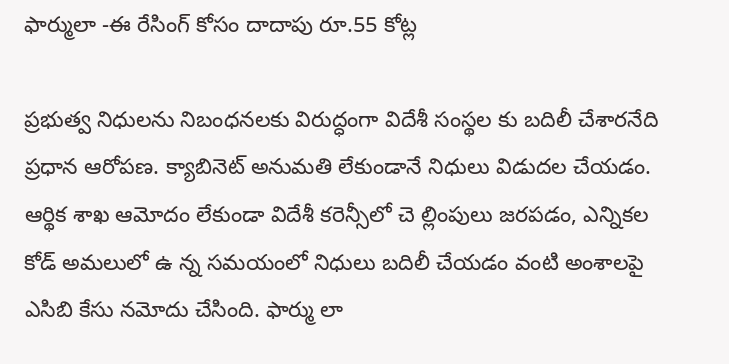ఫార్ములా -ఈ రేసింగ్ కోసం దాదాపు రూ.55 కోట్ల

ప్రభుత్వ నిధులను నిబంధనలకు విరుద్ధంగా విదేశీ సంస్థల కు బదిలీ చేశారనేది ప్రధాన ఆరోపణ. క్యాబినెట్ అనుమతి లేకుండానే నిధులు విడుదల చేయడం. ఆర్థిక శాఖ ఆమోదం లేకుండా విదేశీ కరెన్సీలో చె ల్లింపులు జరపడం, ఎన్నికల కోడ్ అమలులో ఉ న్న సమయంలో నిధులు బదిలీ చేయడం వంటి అంశాలపై ఎసిబి కేసు నమోదు చేసింది. ఫార్ము లా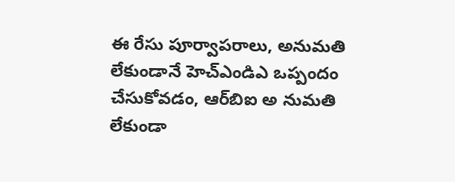ఈ రేసు పూర్వాపరాలు, అనుమతి లేకుండానే హెచ్‌ఎండిఎ ఒప్పందం చేసుకోవడం, ఆర్‌బిఐ అ నుమతి లేకుండా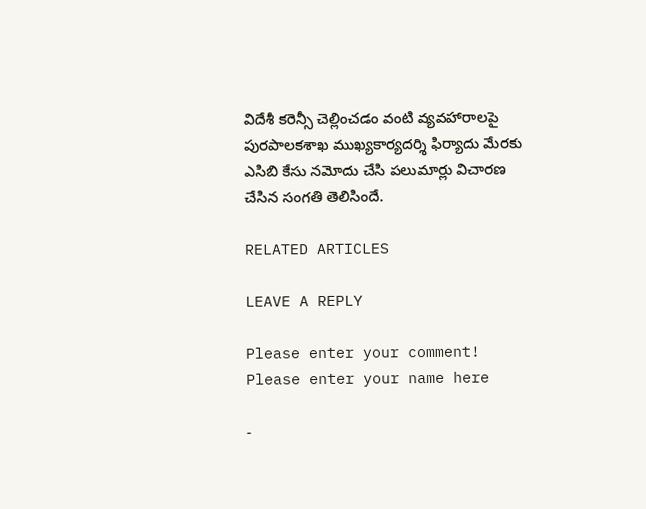విదేశీ కరెన్సీ చెల్లించడం వంటి వ్యవహారాలపై పురపాలకశాఖ ముఖ్యకార్యదర్శి ఫిర్యాదు మేరకు ఎసిబి కేసు నమోదు చేసి పలుమార్లు విచారణ చేసిన సంగతి తెలిసిందే.

RELATED ARTICLES

LEAVE A REPLY

Please enter your comment!
Please enter your name here

-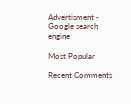Advertisment -
Google search engine

Most Popular

Recent Comments